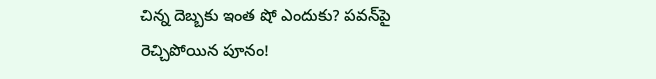చిన్న దెబ్బకు ఇంత షో ఎందుకు? పవన్‌పై రెచ్చిపోయిన పూనం!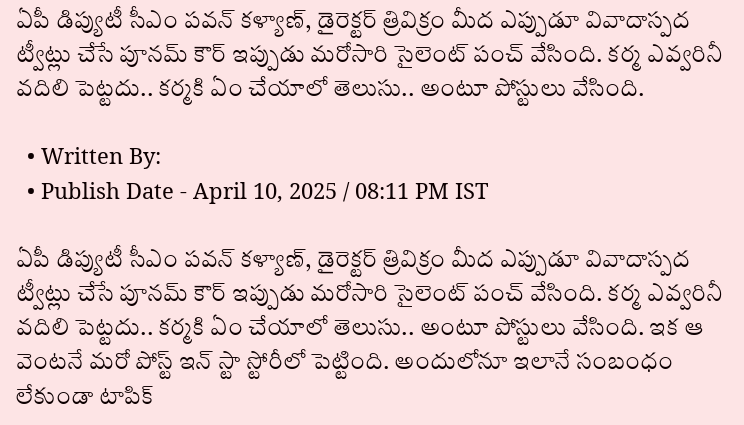ఏపీ డిప్యుటీ సీఎం పవన్‌ కళ్యాణ్‌, డైరెక్టర్‌ త్రివిక్రం మీద ఎప్పుడూ వివాదాస్పద ట్వీట్లు చేసే పూనమ్ కౌర్ ఇప్పుడు మరోసారి సైలెంట్‌ పంచ్‌ వేసింది. కర్మ ఎవ్వరినీ వదిలి పెట్టదు.. కర్మకి ఏం చేయాలో తెలుసు.. అంటూ పోస్టులు వేసింది.

  • Written By:
  • Publish Date - April 10, 2025 / 08:11 PM IST

ఏపీ డిప్యుటీ సీఎం పవన్‌ కళ్యాణ్‌, డైరెక్టర్‌ త్రివిక్రం మీద ఎప్పుడూ వివాదాస్పద ట్వీట్లు చేసే పూనమ్ కౌర్ ఇప్పుడు మరోసారి సైలెంట్‌ పంచ్‌ వేసింది. కర్మ ఎవ్వరినీ వదిలి పెట్టదు.. కర్మకి ఏం చేయాలో తెలుసు.. అంటూ పోస్టులు వేసింది. ఇక ఆ వెంటనే మరో పోస్ట్ ఇన్ స్టా స్టోరీలో పెట్టింది. అందులోనూ ఇలానే సంబంధం లేకుండా టాపిక్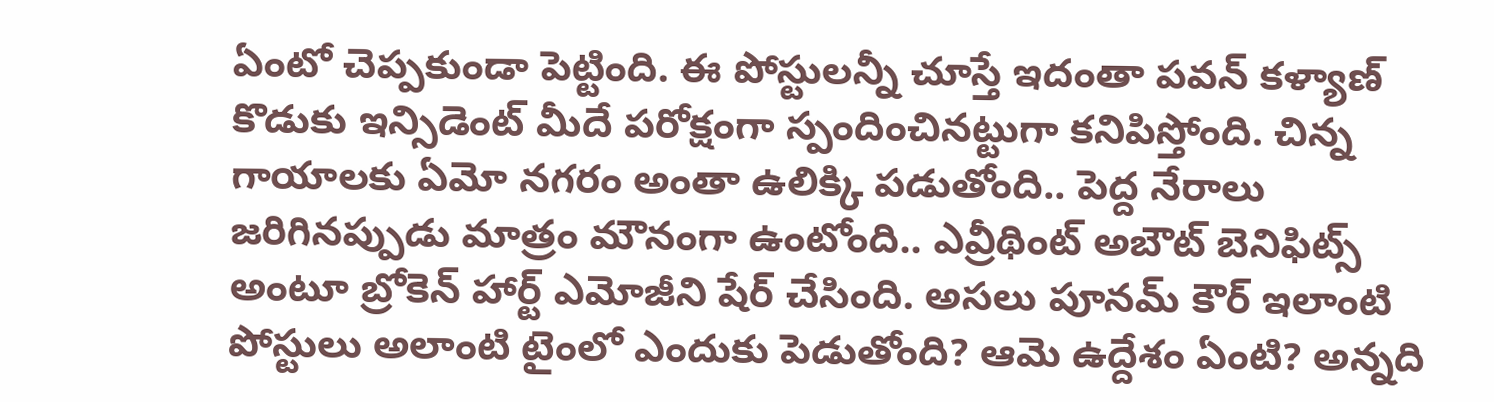ఏంటో చెప్పకుండా పెట్టింది. ఈ పోస్టులన్నీ చూస్తే ఇదంతా పవన్ కళ్యాణ్ కొడుకు ఇన్సిడెంట్ మీదే పరోక్షంగా స్పందించినట్టుగా కనిపిస్తోంది. చిన్న గాయాలకు ఏమో నగరం అంతా ఉలిక్కి పడుతోంది.. పెద్ద నేరాలు జరిగినప్పుడు మాత్రం మౌనంగా ఉంటోంది.. ఎవ్రీథింట్ అబౌట్ బెనిఫిట్స్ అంటూ బ్రోకెన్ హార్ట్ ఎమోజీని షేర్ చేసింది. అసలు పూనమ్ కౌర్ ఇలాంటి పోస్టులు అలాంటి టైంలో ఎందుకు పెడుతోంది? ఆమె ఉద్దేశం ఏంటి? అన్నది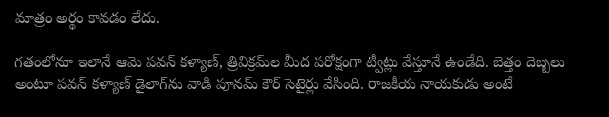మాత్రం అర్థం కావడం లేదు.

గతంలోనూ ఇలానే ఆమె పవన్ కళ్యాణ్, త్రివిక్రమ్‌ల మీద పరోక్షంగా ట్వీట్లు వేస్తూనే ఉండేది. బెత్తం దెబ్బలు అంటూ పవన్ కళ్యాణ్ డైలాగ్‌ను వాడి పూనమ్ కౌర్ సెటైర్లు వేసింది. రాజకీయ నాయకుడు అంటే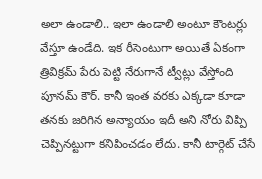అలా ఉండాలి.. ఇలా ఉండాలి అంటూ కౌంటర్లు వేస్తూ ఉండేది. ఇక రీసెంటుగా అయితే ఏకంగా త్రివిక్రమ్ పేరు పెట్టి నేరుగానే ట్వీట్లు వేస్తోంది పూనమ్ కౌర్. కానీ ఇంత వరకు ఎక్కడా కూడా తనకు జరిగిన అన్యాయం ఇదీ అని నోరు విప్పి చెప్పినట్టుగా కనిపించడం లేదు. కానీ టార్గెట్‌ చేసే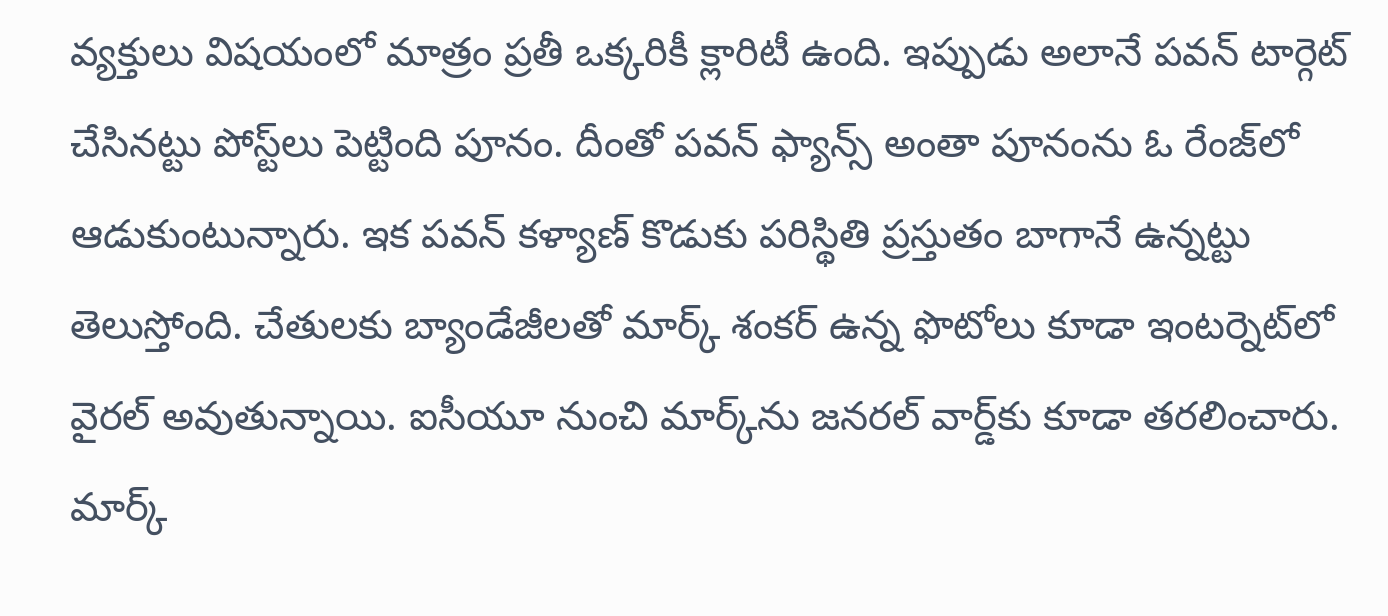వ్యక్తులు విషయంలో మాత్రం ప్రతీ ఒక్కరికీ క్లారిటీ ఉంది. ఇప్పుడు అలానే పవన్‌ టార్గెట్‌ చేసినట్టు పోస్ట్‌లు పెట్టింది పూనం. దీంతో పవన్‌ ఫ్యాన్స్‌ అంతా పూనంను ఓ రేంజ్‌లో ఆడుకుంటున్నారు. ఇక పవన్‌ కళ్యాణ్‌ కొడుకు పరిస్థితి ప్రస్తుతం బాగానే ఉన్నట్టు తెలుస్తోంది. చేతులకు బ్యాండేజీలతో మార్క్‌ శంకర్‌ ఉన్న ఫొటోలు కూడా ఇంటర్నెట్‌లో వైరల్‌ అవుతున్నాయి. ఐసీయూ నుంచి మార్క్‌ను జనరల్‌ వార్డ్‌కు కూడా తరలించారు. మార్క్‌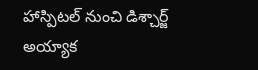హాస్పిటల్‌ నుంచి డిశ్చార్జ్‌ అయ్యాక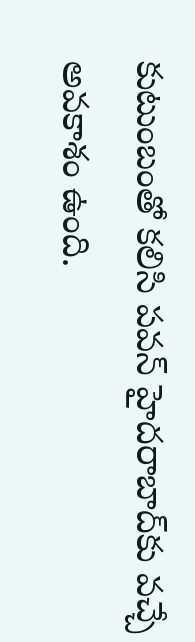కుటుంబంతో కలిసి పవన్‌ హైదరాబాద్‌కు వచ్చే అవకాశం ఉంది.